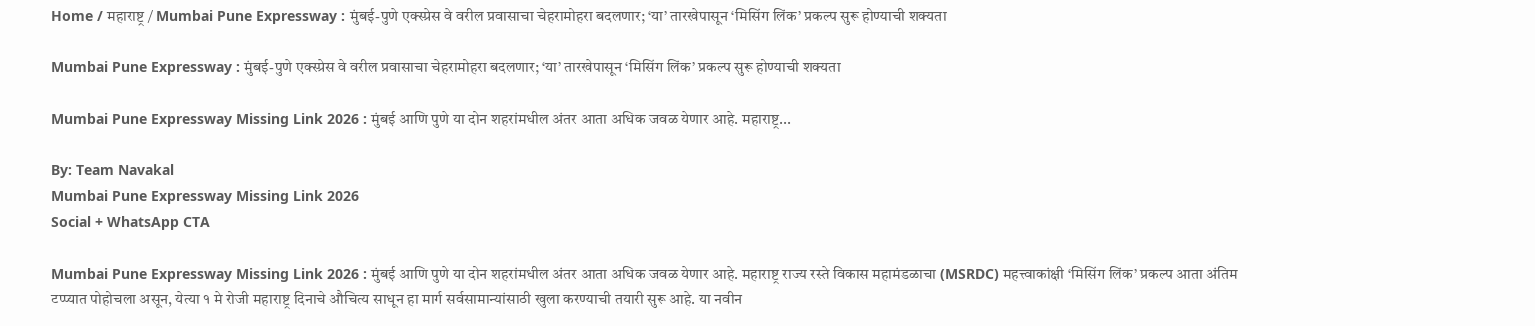Home / महाराष्ट्र / Mumbai Pune Expressway : मुंबई-पुणे एक्स्प्रेस वे वरील प्रवासाचा चेहरामोहरा बदलणार; ‘या’ तारखेपासून ‘मिसिंग लिंक’ प्रकल्प सुरू होण्याची शक्यता

Mumbai Pune Expressway : मुंबई-पुणे एक्स्प्रेस वे वरील प्रवासाचा चेहरामोहरा बदलणार; ‘या’ तारखेपासून ‘मिसिंग लिंक’ प्रकल्प सुरू होण्याची शक्यता

Mumbai Pune Expressway Missing Link 2026 : मुंबई आणि पुणे या दोन शहरांमधील अंतर आता अधिक जवळ येणार आहे. महाराष्ट्र...

By: Team Navakal
Mumbai Pune Expressway Missing Link 2026
Social + WhatsApp CTA

Mumbai Pune Expressway Missing Link 2026 : मुंबई आणि पुणे या दोन शहरांमधील अंतर आता अधिक जवळ येणार आहे. महाराष्ट्र राज्य रस्ते विकास महामंडळाचा (MSRDC) महत्त्वाकांक्षी ‘मिसिंग लिंक’ प्रकल्प आता अंतिम टप्प्यात पोहोचला असून, येत्या १ मे रोजी महाराष्ट्र दिनाचे औचित्य साधून हा मार्ग सर्वसामान्यांसाठी खुला करण्याची तयारी सुरू आहे. या नवीन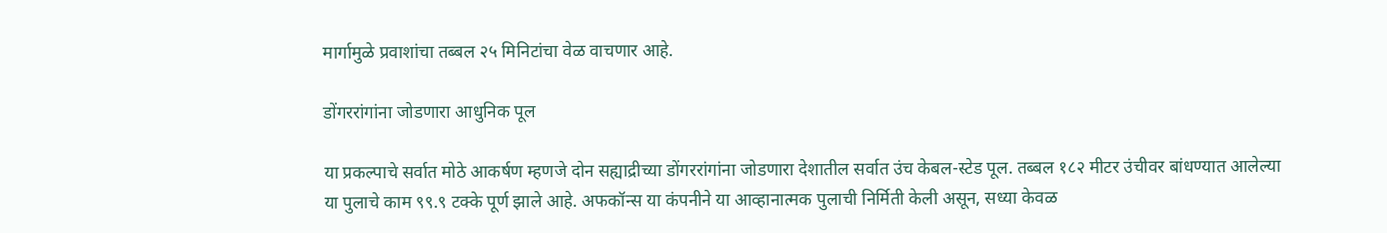मार्गामुळे प्रवाशांचा तब्बल २५ मिनिटांचा वेळ वाचणार आहे.

डोंगररांगांना जोडणारा आधुनिक पूल

या प्रकल्पाचे सर्वात मोठे आकर्षण म्हणजे दोन सह्याद्रीच्या डोंगररांगांना जोडणारा देशातील सर्वात उंच केबल-स्टेड पूल. तब्बल १८२ मीटर उंचीवर बांधण्यात आलेल्या या पुलाचे काम ९९.९ टक्के पूर्ण झाले आहे. अफकॉन्स या कंपनीने या आव्हानात्मक पुलाची निर्मिती केली असून, सध्या केवळ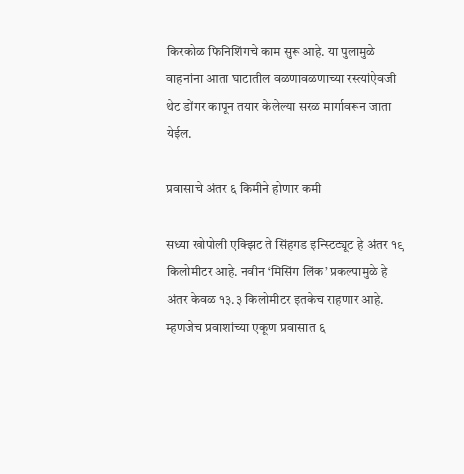किरकोळ फिनिशिंगचे काम सुरू आहे. या पुलामुळे वाहनांना आता घाटातील वळणावळणाच्या रस्त्यांऐवजी थेट डोंगर कापून तयार केलेल्या सरळ मार्गावरून जाता येईल.

प्रवासाचे अंतर ६ किमीने होणार कमी

सध्या खोपोली एक्झिट ते सिंहगड इन्स्टिट्यूट हे अंतर १९ किलोमीटर आहे. नवीन ‘मिसिंग लिंक’ प्रकल्पामुळे हे अंतर केवळ १३.३ किलोमीटर इतकेच राहणार आहे. म्हणजेच प्रवाशांच्या एकूण प्रवासात ६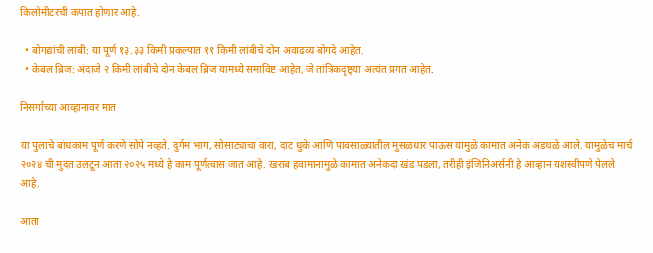किलोमीटरची कपात होणार आहे.

  • बोगद्यांची लांबी: या पूर्ण १३.३३ किमी प्रकल्पात ११ किमी लांबीचे दोन अवाढव्य बोगदे आहेत.
  • केबल ब्रिज: अंदाजे २ किमी लांबीचे दोन केबल ब्रिज यामध्ये समाविष्ट आहेत, जे तांत्रिकदृष्ट्या अत्यंत प्रगत आहेत.

निसर्गाच्या आव्हानावर मात

या पुलाचे बांधकाम पूर्ण करणे सोपे नव्हते. दुर्गम भाग, सोसाट्याचा वारा, दाट धुके आणि पावसाळ्यातील मुसळधार पाऊस यामुळे कामात अनेक अडथळे आले. यामुळेच मार्च २०२४ ची मुदत उलटून आता २०२५ मध्ये हे काम पूर्णत्वास जात आहे. खराब हवामानामुळे कामात अनेकदा खंड पडला, तरीही इंजिनिअर्सनी हे आव्हान यशस्वीपणे पेलले आहे.

आता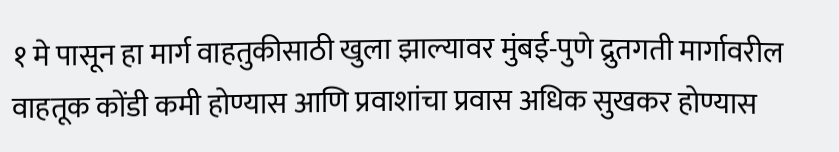१ मे पासून हा मार्ग वाहतुकीसाठी खुला झाल्यावर मुंबई-पुणे द्रुतगती मार्गावरील वाहतूक कोंडी कमी होण्यास आणि प्रवाशांचा प्रवास अधिक सुखकर होण्यास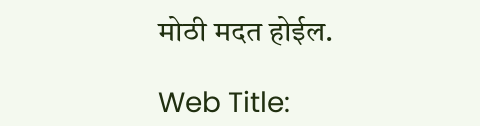मोठी मदत होईल.

Web Title: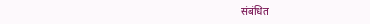संबंधित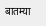बातम्या